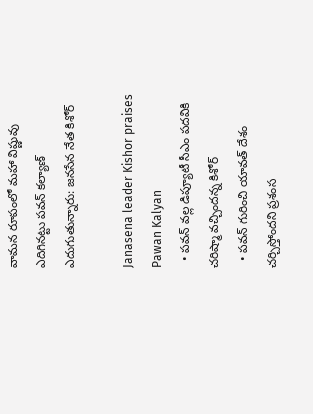వామన రూపంలో మహా విష్ణువు ఎదిగినట్టు పవన్ కల్యాణ్ ఎదుగుతున్నారు: జనసేన నేత కిశోర్

Janasena leader Kishor praises Pawan Kalyan
  • పవన్ వల్ల డిప్యూటీ సీఎం పదవికి చరిష్మా వచ్చిందన్న కిశోర్
  • పవన్ గురించి యావత్ దేశం చర్చిస్తోందని ప్రశంస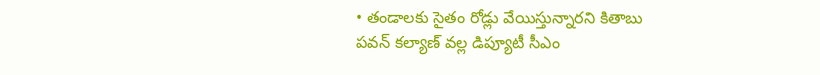• తండాలకు సైతం రోడ్లు వేయిస్తున్నారని కితాబు
పవన్ కల్యాణ్ వల్ల డిప్యూటీ సీఎం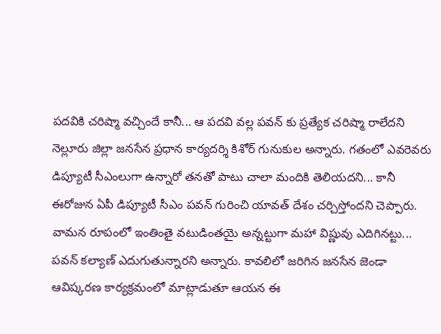పదవికి చరిష్మా వచ్చిందే కానీ... ఆ పదవి వల్ల పవన్ కు ప్రత్యేక చరిష్మా రాలేదని నెల్లూరు జిల్లా జనసేన ప్రధాన కార్యదర్శి కిశోర్ గునుకుల అన్నారు. గతంలో ఎవరెవరు డిప్యూటీ సీఎంలుగా ఉన్నారో తనతో పాటు చాలా మందికి తెలియదని... కానీ ఈరోజున ఏపీ డిప్యూటీ సీఎం పవన్ గురించి యావత్ దేశం చర్చిస్తోందని చెప్పారు. వామన రూపంలో ఇంతింతై వటుడింతయై అన్నట్టుగా మహా విష్ణువు ఎదిగినట్టు... పవన్ కల్యాణ్ ఎదుగుతున్నారని అన్నారు. కావలిలో జరిగిన జనసేన జెండా ఆవిష్కరణ కార్యక్రమంలో మాట్లాడుతూ ఆయన ఈ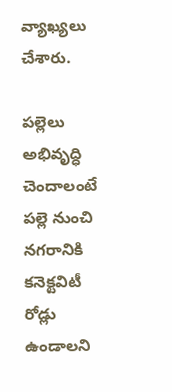వ్యాఖ్యలు చేశారు.

పల్లెలు అభివృద్ధి చెందాలంటే పల్లె నుంచి నగరానికి కనెక్టవిటీ రోడ్లు ఉండాలని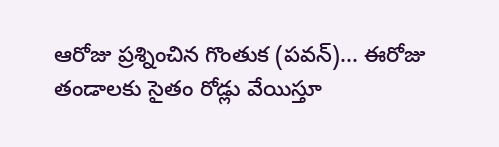ఆరోజు ప్రశ్నించిన గొంతుక (పవన్)... ఈరోజు తండాలకు సైతం రోడ్లు వేయిస్తూ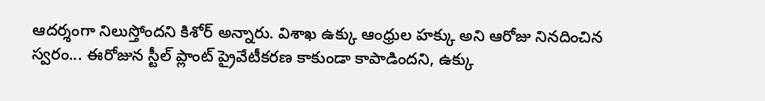ఆదర్శంగా నిలుస్తోందని కిశోర్ అన్నారు. విశాఖ ఉక్కు ఆంధ్రుల హక్కు అని ఆరోజు నినదించిన స్వరం... ఈరోజున స్టీల్ ప్లాంట్ ప్రైవేటీకరణ కాకుండా కాపాడిందని, ఉక్కు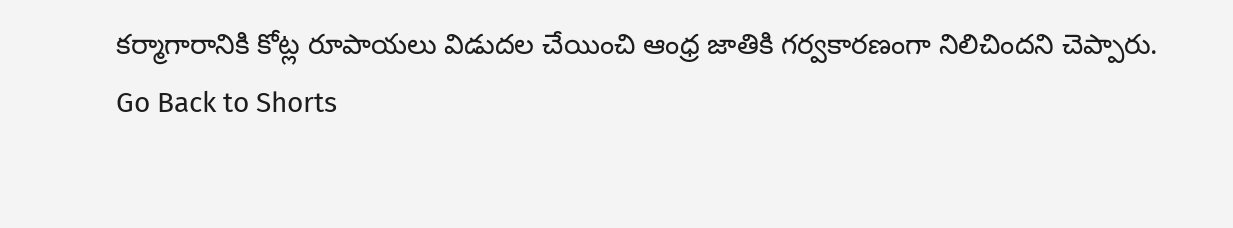కర్మాగారానికి కోట్ల రూపాయలు విడుదల చేయించి ఆంధ్ర జాతికి గర్వకారణంగా నిలిచిందని చెప్పారు.
Go Back to Shorts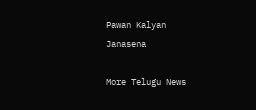Pawan Kalyan
Janasena

More Telugu News